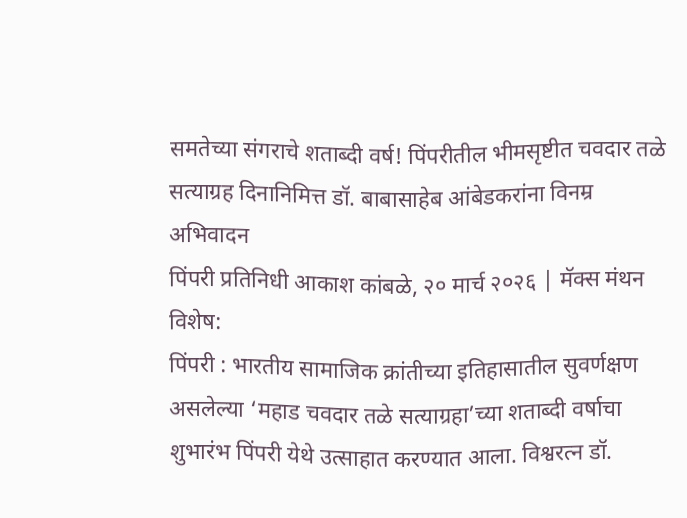समतेच्या संगराचे शताब्दी वर्ष! पिंपरीतील भीमसृष्टीत चवदार तळे सत्याग्रह दिनानिमित्त डॉ. बाबासाहेब आंबेडकरांना विनम्र अभिवादन
पिंपरी प्रतिनिधी आकाश कांबळे, २० मार्च २०२६ | मॅक्स मंथन विशेष:
पिंपरी : भारतीय सामाजिक क्रांतीच्या इतिहासातील सुवर्णक्षण असलेल्या ‘महाड चवदार तळे सत्याग्रहा’च्या शताब्दी वर्षाचा शुभारंभ पिंपरी येथे उत्साहात करण्यात आला. विश्वरत्न डॉ.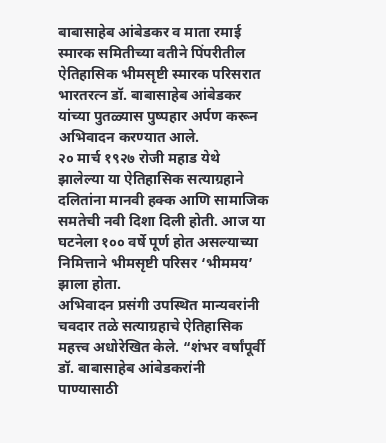बाबासाहेब आंबेडकर व माता रमाई स्मारक समितीच्या वतीने पिंपरीतील ऐतिहासिक भीमसृष्टी स्मारक परिसरात भारतरत्न डॉ. बाबासाहेब आंबेडकर यांच्या पुतळ्यास पुष्पहार अर्पण करून अभिवादन करण्यात आले.
२० मार्च १९२७ रोजी महाड येथे झालेल्या या ऐतिहासिक सत्याग्रहाने दलितांना मानवी हक्क आणि सामाजिक समतेची नवी दिशा दिली होती. आज या घटनेला १०० वर्षे पूर्ण होत असल्याच्या निमित्ताने भीमसृष्टी परिसर ‘भीममय’ झाला होता.
अभिवादन प्रसंगी उपस्थित मान्यवरांनी चवदार तळे सत्याग्रहाचे ऐतिहासिक महत्त्व अधोरेखित केले. “शंभर वर्षांपूर्वी डॉ. बाबासाहेब आंबेडकरांनी पाण्यासाठी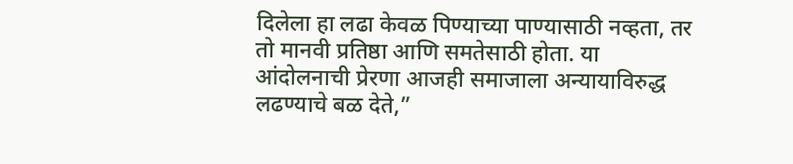दिलेला हा लढा केवळ पिण्याच्या पाण्यासाठी नव्हता, तर तो मानवी प्रतिष्ठा आणि समतेसाठी होता. या आंदोलनाची प्रेरणा आजही समाजाला अन्यायाविरुद्ध लढण्याचे बळ देते,”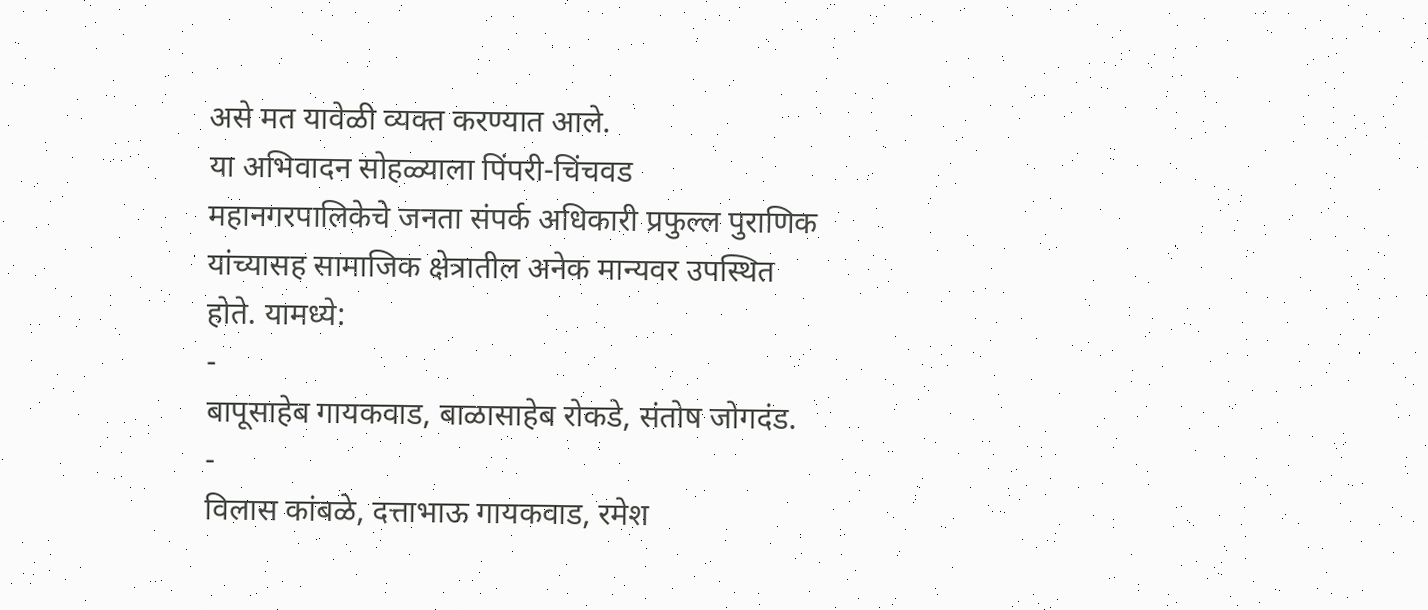असे मत यावेळी व्यक्त करण्यात आले.
या अभिवादन सोहळ्याला पिंपरी-चिंचवड महानगरपालिकेचे जनता संपर्क अधिकारी प्रफुल्ल पुराणिक यांच्यासह सामाजिक क्षेत्रातील अनेक मान्यवर उपस्थित होते. यामध्ये:
-
बापूसाहेब गायकवाड, बाळासाहेब रोकडे, संतोष जोगदंड.
-
विलास कांबळे, दत्ताभाऊ गायकवाड, रमेश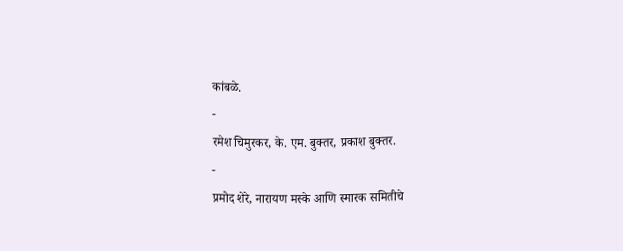कांबळे.
-
रमेश चिमुरकर, के. एम. बुक्तर, प्रकाश बुक्तर.
-
प्रमोद शेरे, नारायण मस्के आणि स्मारक समितीचे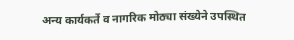अन्य कार्यकर्ते व नागरिक मोठ्या संख्येने उपस्थित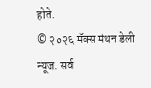होते.
© २०२६ मॅक्स मंथन डेली न्यूज. सर्व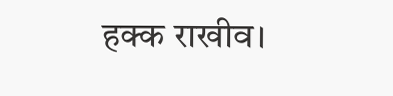हक्क राखीव।